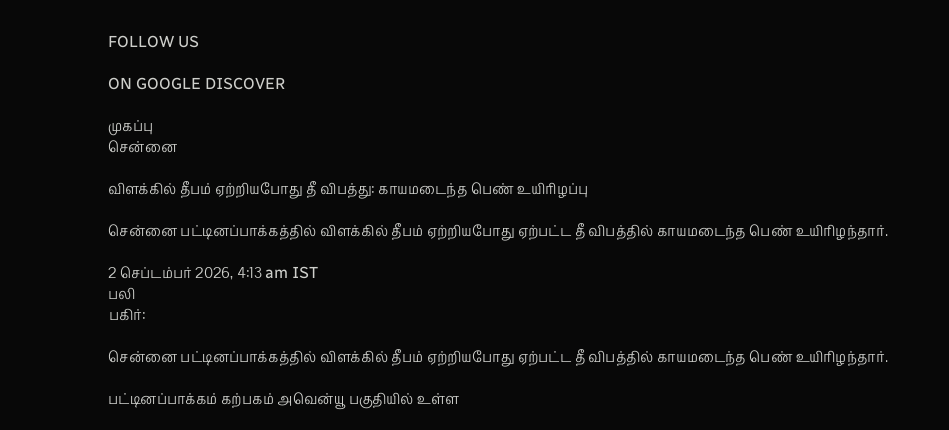FOLLOW US

ON GOOGLE DISCOVER

முகப்பு
சென்னை

விளக்கில் தீபம் ஏற்றியபோது தீ விபத்து: காயமடைந்த பெண் உயிரிழப்பு

சென்னை பட்டினப்பாக்கத்தில் விளக்கில் தீபம் ஏற்றியபோது ஏற்பட்ட தீ விபத்தில் காயமடைந்த பெண் உயிரிழந்தார்.

2 செப்டம்பர் 2026, 4:13 am IST
பலி
பகிர்:

சென்னை பட்டினப்பாக்கத்தில் விளக்கில் தீபம் ஏற்றியபோது ஏற்பட்ட தீ விபத்தில் காயமடைந்த பெண் உயிரிழந்தார்.

பட்டினப்பாக்கம் கற்பகம் அவென்யூ பகுதியில் உள்ள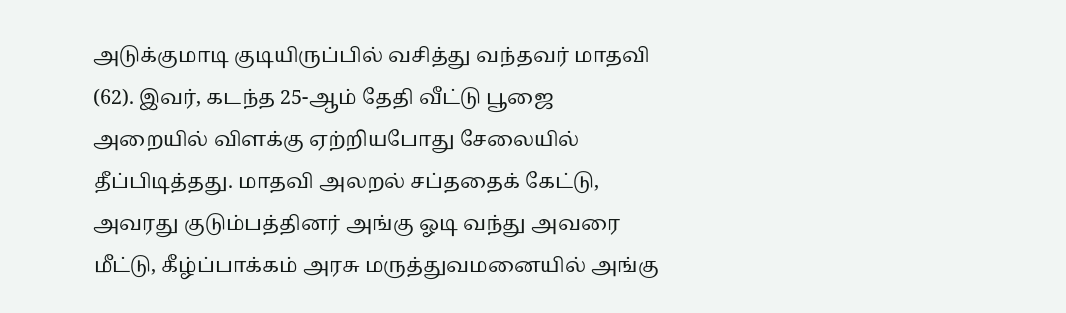அடுக்குமாடி குடியிருப்பில் வசித்து வந்தவர் மாதவி (62). இவர், கடந்த 25-ஆம் தேதி வீட்டு பூஜை அறையில் விளக்கு ஏற்றியபோது சேலையில் தீப்பிடித்தது. மாதவி அலறல் சப்ததைக் கேட்டு, அவரது குடும்பத்தினர் அங்கு ஓடி வந்து அவரை மீட்டு, கீழ்ப்பாக்கம் அரசு மருத்துவமனையில் அங்கு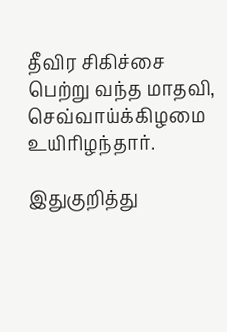தீவிர சிகிச்சை பெற்று வந்த மாதவி, செவ்வாய்க்கிழமை உயிரிழந்தார்.

இதுகுறித்து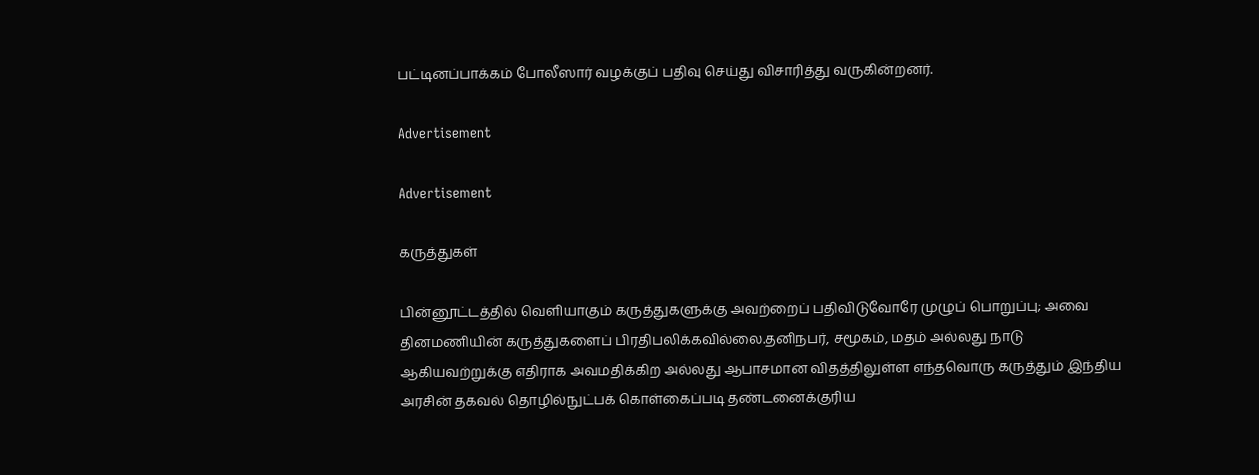பட்டினப்பாக்கம் போலீஸார் வழக்குப் பதிவு செய்து விசாரித்து வருகின்றனர்.

Advertisement

Advertisement

கருத்துகள்

பின்னூட்டத்தில் வெளியாகும் கருத்துகளுக்கு அவற்றைப் பதிவிடுவோரே முழுப் பொறுப்பு; அவை தினமணியின் கருத்துகளைப் பிரதிபலிக்கவில்லை.தனிநபர், சமூகம், மதம் அல்லது நாடு ஆகியவற்றுக்கு எதிராக அவமதிக்கிற அல்லது ஆபாசமான விதத்திலுள்ள எந்தவொரு கருத்தும் இந்திய அரசின் தகவல் தொழில்நுட்பக் கொள்கைப்படி தண்டனைக்குரிய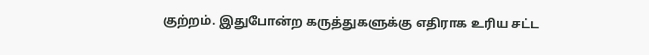குற்றம். இதுபோன்ற கருத்துகளுக்கு எதிராக உரிய சட்ட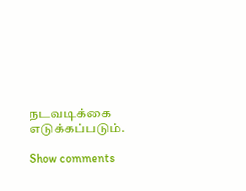நடவடிக்கை எடுக்கப்படும்.

Show comments